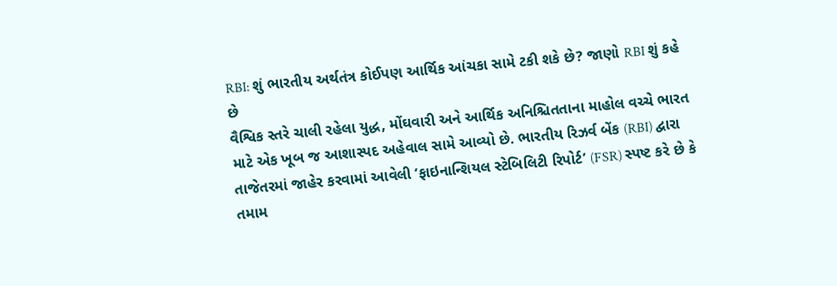RBI: શું ભારતીય અર્થતંત્ર કોઈપણ આર્થિક આંચકા સામે ટકી શકે છે? જાણો RBI શું કહે છે
વૈશ્વિક સ્તરે ચાલી રહેલા યુદ્ધ, મોંઘવારી અને આર્થિક અનિશ્ચિતતાના માહોલ વચ્ચે ભારત માટે એક ખૂબ જ આશાસ્પદ અહેવાલ સામે આવ્યો છે. ભારતીય રિઝર્વ બેંક (RBI) દ્વારા તાજેતરમાં જાહેર કરવામાં આવેલી ‘ફાઇનાન્શિયલ સ્ટેબિલિટી રિપોર્ટ’ (FSR) સ્પષ્ટ કરે છે કે તમામ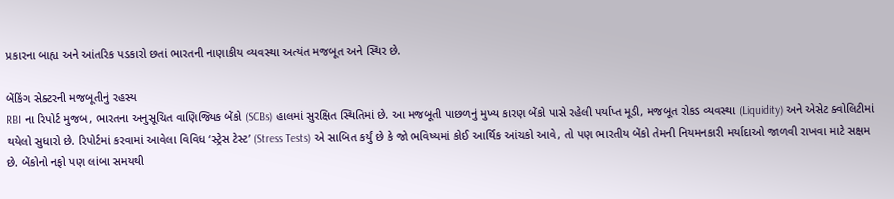પ્રકારના બાહ્ય અને આંતરિક પડકારો છતાં ભારતની નાણાકીય વ્યવસ્થા અત્યંત મજબૂત અને સ્થિર છે.

બેંકિંગ સેક્ટરની મજબૂતીનું રહસ્ય
RBI ના રિપોર્ટ મુજબ, ભારતના અનુસૂચિત વાણિજ્યિક બેંકો (SCBs) હાલમાં સુરક્ષિત સ્થિતિમાં છે. આ મજબૂતી પાછળનું મુખ્ય કારણ બેંકો પાસે રહેલી પર્યાપ્ત મૂડી, મજબૂત રોકડ વ્યવસ્થા (Liquidity) અને એસેટ ક્વોલિટીમાં થયેલો સુધારો છે. રિપોર્ટમાં કરવામાં આવેલા વિવિધ ‘સ્ટ્રેસ ટેસ્ટ’ (Stress Tests) એ સાબિત કર્યું છે કે જો ભવિષ્યમાં કોઈ આર્થિક આંચકો આવે, તો પણ ભારતીય બેંકો તેમની નિયમનકારી મર્યાદાઓ જાળવી રાખવા માટે સક્ષમ છે. બેંકોનો નફો પણ લાંબા સમયથી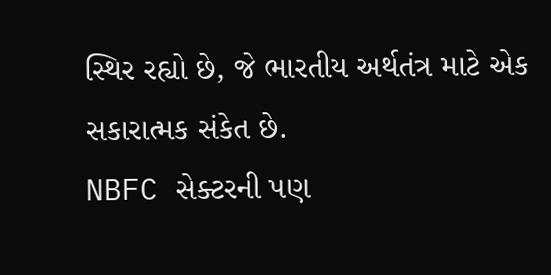સ્થિર રહ્યો છે, જે ભારતીય અર્થતંત્ર માટે એક સકારાત્મક સંકેત છે.
NBFC સેક્ટરની પણ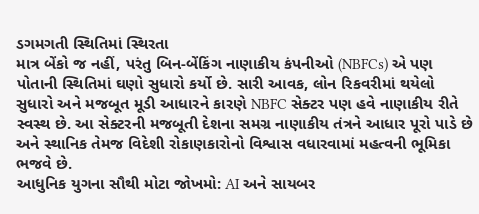ડગમગતી સ્થિતિમાં સ્થિરતા
માત્ર બેંકો જ નહીં, પરંતુ બિન-બેંકિંગ નાણાકીય કંપનીઓ (NBFCs) એ પણ પોતાની સ્થિતિમાં ઘણો સુધારો કર્યો છે. સારી આવક, લોન રિકવરીમાં થયેલો સુધારો અને મજબૂત મૂડી આધારને કારણે NBFC સેક્ટર પણ હવે નાણાકીય રીતે સ્વસ્થ છે. આ સેક્ટરની મજબૂતી દેશના સમગ્ર નાણાકીય તંત્રને આધાર પૂરો પાડે છે અને સ્થાનિક તેમજ વિદેશી રોકાણકારોનો વિશ્વાસ વધારવામાં મહત્વની ભૂમિકા ભજવે છે.
આધુનિક યુગના સૌથી મોટા જોખમો: AI અને સાયબર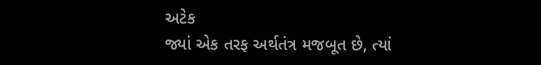અટેક
જ્યાં એક તરફ અર્થતંત્ર મજબૂત છે, ત્યાં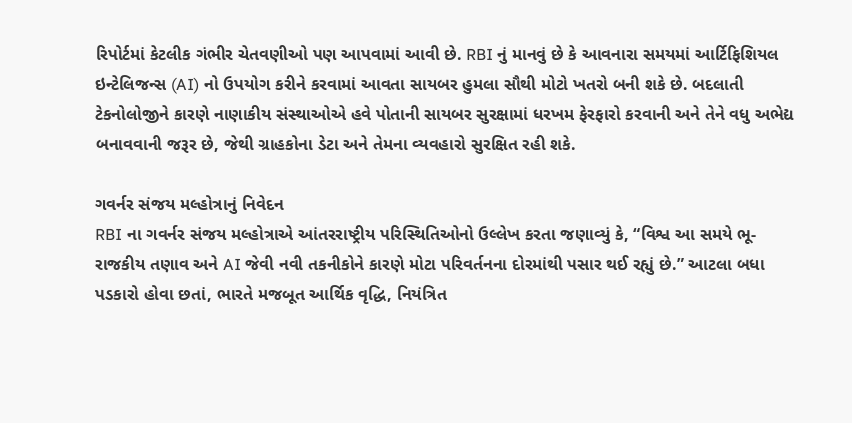રિપોર્ટમાં કેટલીક ગંભીર ચેતવણીઓ પણ આપવામાં આવી છે. RBI નું માનવું છે કે આવનારા સમયમાં આર્ટિફિશિયલ ઇન્ટેલિજન્સ (AI) નો ઉપયોગ કરીને કરવામાં આવતા સાયબર હુમલા સૌથી મોટો ખતરો બની શકે છે. બદલાતી ટેકનોલોજીને કારણે નાણાકીય સંસ્થાઓએ હવે પોતાની સાયબર સુરક્ષામાં ધરખમ ફેરફારો કરવાની અને તેને વધુ અભેદ્ય બનાવવાની જરૂર છે, જેથી ગ્રાહકોના ડેટા અને તેમના વ્યવહારો સુરક્ષિત રહી શકે.

ગવર્નર સંજય મલ્હોત્રાનું નિવેદન
RBI ના ગવર્નર સંજય મલ્હોત્રાએ આંતરરાષ્ટ્રીય પરિસ્થિતિઓનો ઉલ્લેખ કરતા જણાવ્યું કે, “વિશ્વ આ સમયે ભૂ-રાજકીય તણાવ અને AI જેવી નવી તકનીકોને કારણે મોટા પરિવર્તનના દોરમાંથી પસાર થઈ રહ્યું છે.” આટલા બધા પડકારો હોવા છતાં, ભારતે મજબૂત આર્થિક વૃદ્ધિ, નિયંત્રિત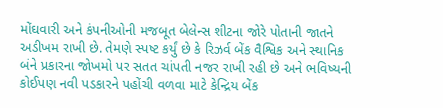મોંઘવારી અને કંપનીઓની મજબૂત બેલેન્સ શીટના જોરે પોતાની જાતને અડીખમ રાખી છે. તેમણે સ્પષ્ટ કર્યું છે કે રિઝર્વ બેંક વૈશ્વિક અને સ્થાનિક બંને પ્રકારના જોખમો પર સતત ચાંપતી નજર રાખી રહી છે અને ભવિષ્યની કોઈપણ નવી પડકારને પહોંચી વળવા માટે કેન્દ્રિય બેંક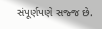સંપૂર્ણપણે સજ્જ છે.